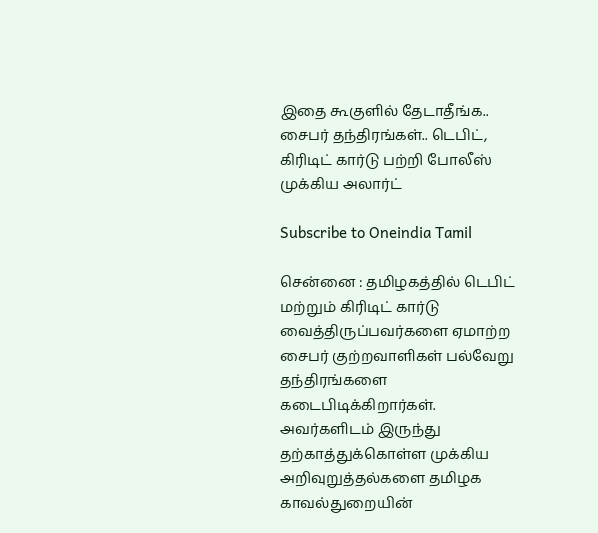இதை கூகுளில் தேடாதீங்க.. சைபர் தந்திரங்கள்.. டெபிட், கிரிடிட் கார்டு பற்றி போலீஸ் முக்கிய அலார்ட்

Subscribe to Oneindia Tamil

சென்னை : தமிழகத்தில் டெபிட் மற்றும் கிரிடிட் கார்டு வைத்திருப்பவர்களை ஏமாற்ற சைபர் குற்றவாளிகள் பல்வேறு தந்திரங்களை கடைபிடிக்கிறார்கள். அவர்களிடம் இருந்து தற்காத்துக்கொள்ள முக்கிய அறிவுறுத்தல்களை தமிழக காவல்துறையின்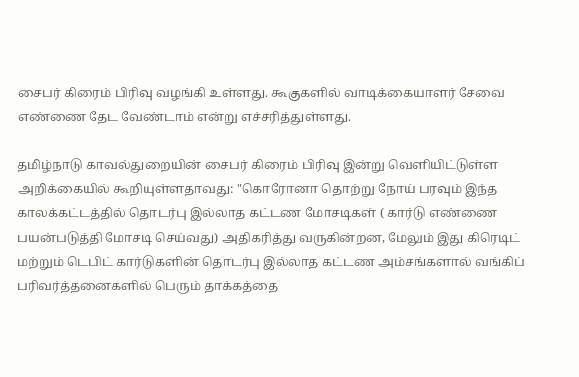சைபர் கிரைம் பிரிவு வழங்கி உள்ளது. கூகுகளில் வாடிக்கையாளர் சேவை எண்ணை தேட வேண்டாம் என்று எச்சரித்துள்ளது.

தமிழ்நாடு காவல்துறையின் சைபர் கிரைம் பிரிவு இன்று வெளியிட்டுள்ள அறிக்கையில் கூறியுள்ளதாவது: "கொரோனா தொற்று நோய் பரவும் இந்த காலக்கட்டத்தில் தொடர்பு இல்லாத கட்டண மோசடிகள் ( கார்டு எண்ணை பயன்படுத்தி மோசடி செய்வது) அதிகரித்து வருகின்றன, மேலும் இது கிரெடிட் மற்றும் டெபிட் கார்டுகளின் தொடர்பு இல்லாத கட்டண அம்சங்களால் வங்கிப் பரிவர்த்தனைகளில் பெரும் தாக்கத்தை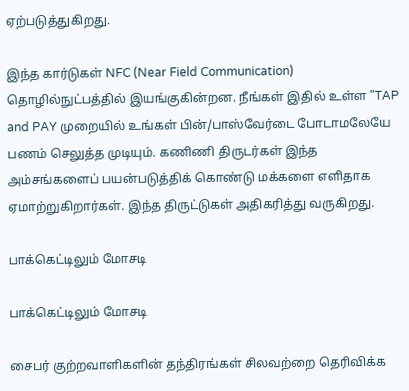ஏற்படுத்துகிறது.

இந்த கார்டுகள் NFC (Near Field Communication) தொழில்நுட்பத்தில் இயங்குகின்றன. நீங்கள் இதில் உள்ள "TAP and PAY முறையில் உங்கள் பின்/பாஸ்வேர்டை போடாமலேயே பணம் செலுத்த முடியும். கணிணி திருடர்கள் இந்த அம்சங்களைப் பயன்படுத்திக் கொண்டு மக்களை எளிதாக ஏமாற்றுகிறார்கள். இந்த திருட்டுகள் அதிகரித்து வருகிறது.

பாக்கெட்டிலும் மோசடி

பாக்கெட்டிலும் மோசடி

சைபர் குற்றவாளிகளின் தந்திரங்கள் சிலவற்றை தெரிவிக்க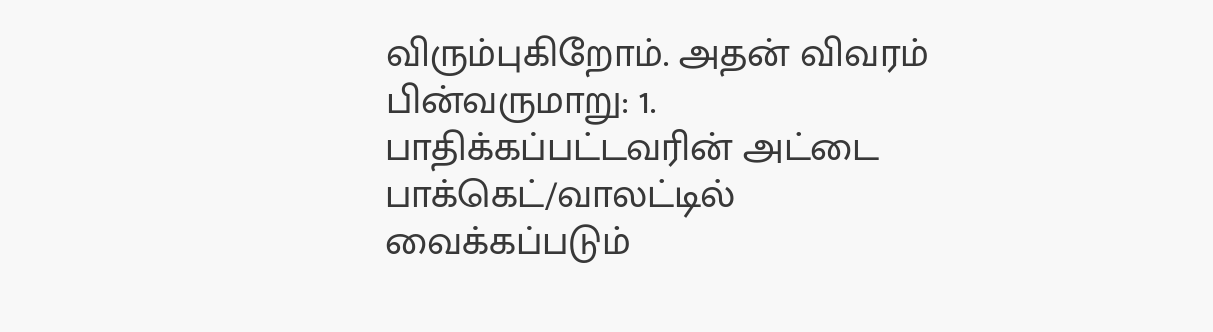விரும்புகிறோம். அதன் விவரம் பின்வருமாறு: 1. பாதிக்கப்பட்டவரின் அட்டை பாக்கெட்/வாலட்டில் வைக்கப்படும்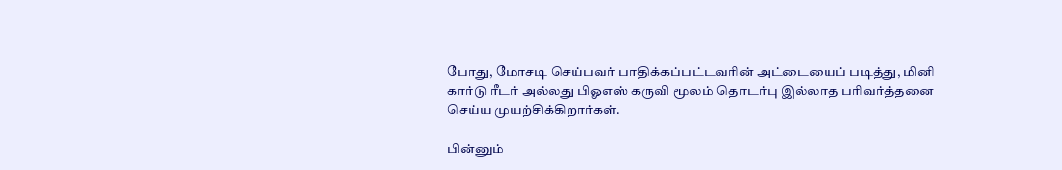போது, மோசடி செய்பவர் பாதிக்கப்பட்டவரின் அட்டையைப் படித்து, மினி கார்டு ரீடர் அல்லது பிஓஎஸ் கருவி மூலம் தொடர்பு இல்லாத பரிவர்த்தனை செய்ய முயற்சிக்கிறார்கள்.

பின்னும்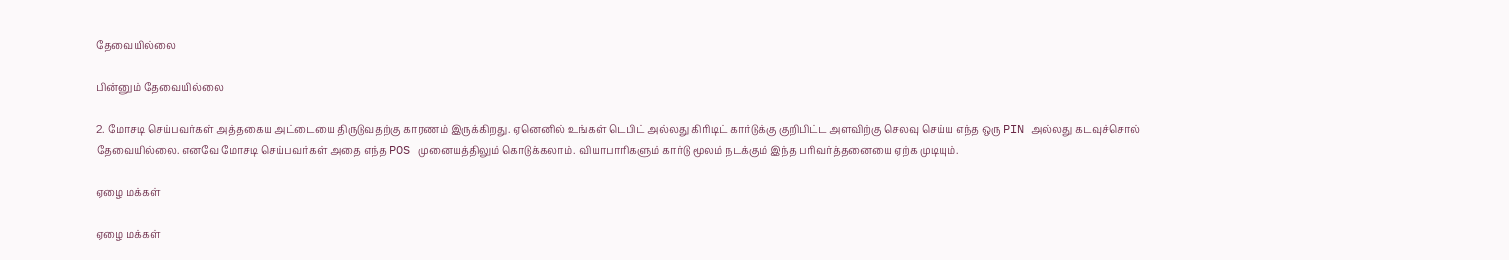தேவையில்லை

பின்னும் தேவையில்லை

2. மோசடி செய்பவர்கள் அத்தகைய அட்டையை திருடுவதற்கு காரணம் இருக்கிறது. ஏனெனில் உங்கள் டெபிட் அல்லது கிரிடிட் கார்டுக்கு குறிபிட்ட அளவிற்கு செலவு செய்ய எந்த ஒரு PIN அல்லது கடவுச்சொல் தேவையில்லை. எனவே மோசடி செய்பவர்கள் அதை எந்த POS முனையத்திலும் கொடுக்கலாம். வியாபாரிகளும் கார்டு மூலம் நடக்கும் இந்த பரிவர்த்தனையை ஏற்க முடியும்.

ஏழை மக்கள்

ஏழை மக்கள்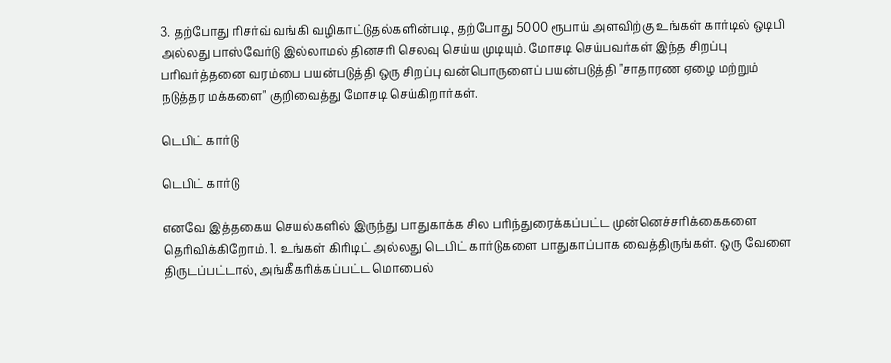3. தற்போது ரிசர்வ் வங்கி வழிகாட்டுதல்களின்படி, தற்போது 5000 ரூபாய் அளவிற்கு உங்கள் கார்டில் ஒடிபி அல்லது பாஸ்வேர்டு இல்லாமல் தினசரி செலவு செய்ய முடியும். மோசடி செய்பவர்கள் இந்த சிறப்பு பரிவர்த்தனை வரம்பை பயன்படுத்தி ஒரு சிறப்பு வன்பொருளைப் பயன்படுத்தி "சாதாரண ஏழை மற்றும் நடுத்தர மக்களை" குறிவைத்து மோசடி செய்கிறார்கள்.

டெபிட் கார்டு

டெபிட் கார்டு

எனவே இத்தகைய செயல்களில் இருந்து பாதுகாக்க சில பரிந்துரைக்கப்பட்ட முன்னெச்சரிக்கைகளை தெரிவிக்கிறோம். 1. உங்கள் கிரிடிட் அல்லது டெபிட் கார்டுகளை பாதுகாப்பாக வைத்திருங்கள். ஒரு வேளை திருடப்பட்டால், அங்கீகரிக்கப்பட்ட மொபைல்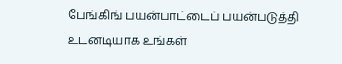பேங்கிங் பயன்பாட்டைப் பயன்படுத்தி உடனடியாக உங்கள்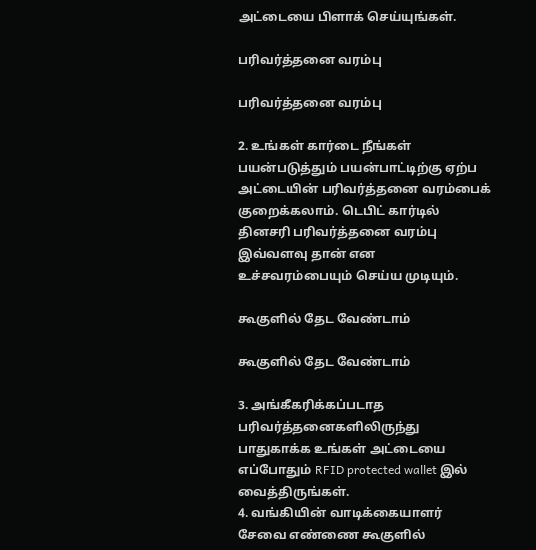அட்டையை பிளாக் செய்யுங்கள்.

பரிவர்த்தனை வரம்பு

பரிவர்த்தனை வரம்பு

2. உங்கள் கார்டை நீங்கள் பயன்படுத்தும் பயன்பாட்டிற்கு ஏற்ப அட்டையின் பரிவர்த்தனை வரம்பைக் குறைக்கலாம். டெபிட் கார்டில் தினசரி பரிவர்த்தனை வரம்பு இவ்வளவு தான் என உச்சவரம்பையும் செய்ய முடியும்.

கூகுளில் தேட வேண்டாம்

கூகுளில் தேட வேண்டாம்

3. அங்கீகரிக்கப்படாத பரிவர்த்தனைகளிலிருந்து பாதுகாக்க உங்கள் அட்டையை எப்போதும் RFID protected wallet இல் வைத்திருங்கள்.
4. வங்கியின் வாடிக்கையாளர் சேவை எண்ணை கூகுளில்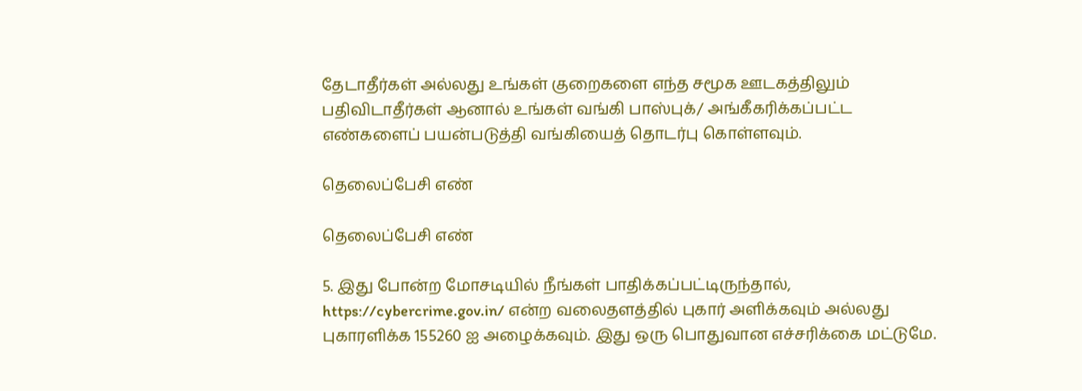தேடாதீர்கள் அல்லது உங்கள் குறைகளை எந்த சமூக ஊடகத்திலும் பதிவிடாதீர்கள் ஆனால் உங்கள் வங்கி பாஸ்புக்/ அங்கீகரிக்கப்பட்ட எண்களைப் பயன்படுத்தி வங்கியைத் தொடர்பு கொள்ளவும்.

தெலைப்பேசி எண்

தெலைப்பேசி எண்

5. இது போன்ற மோசடியில் நீங்கள் பாதிக்கப்பட்டிருந்தால், https://cybercrime.gov.in/ என்ற வலைதளத்தில் புகார் அளிக்கவும் அல்லது புகாரளிக்க 155260 ஐ அழைக்கவும். இது ஒரு பொதுவான எச்சரிக்கை மட்டுமே.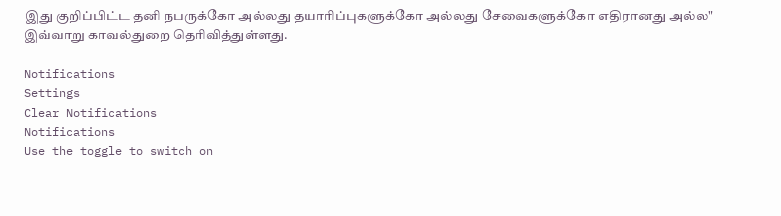இது குறிப்பிட்ட தனி நபருக்கோ அல்லது தயாரிப்புகளுக்கோ அல்லது சேவைகளுக்கோ எதிரானது அல்ல" இவ்வாறு காவல்துறை தெரிவித்துள்ளது.

Notifications
Settings
Clear Notifications
Notifications
Use the toggle to switch on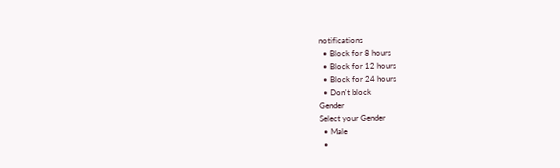notifications
  • Block for 8 hours
  • Block for 12 hours
  • Block for 24 hours
  • Don't block
Gender
Select your Gender
  • Male
  •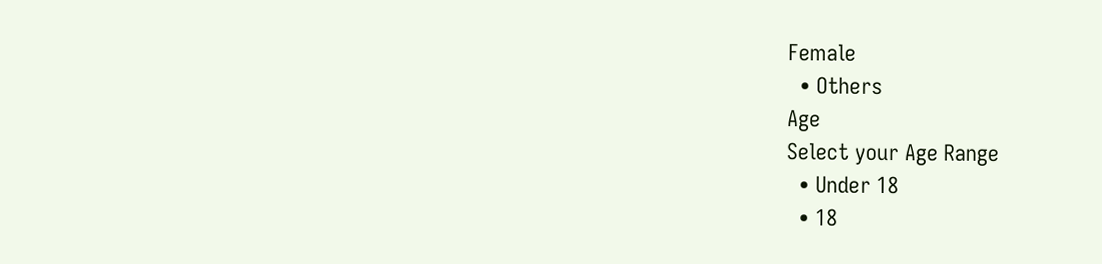Female
  • Others
Age
Select your Age Range
  • Under 18
  • 18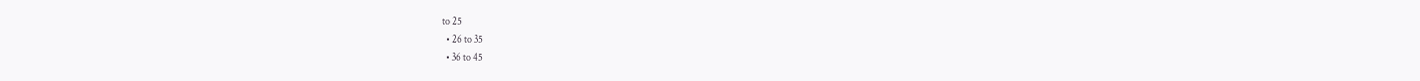to 25
  • 26 to 35
  • 36 to 45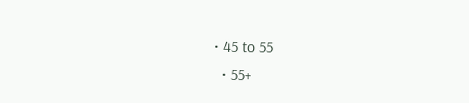• 45 to 55
  • 55+